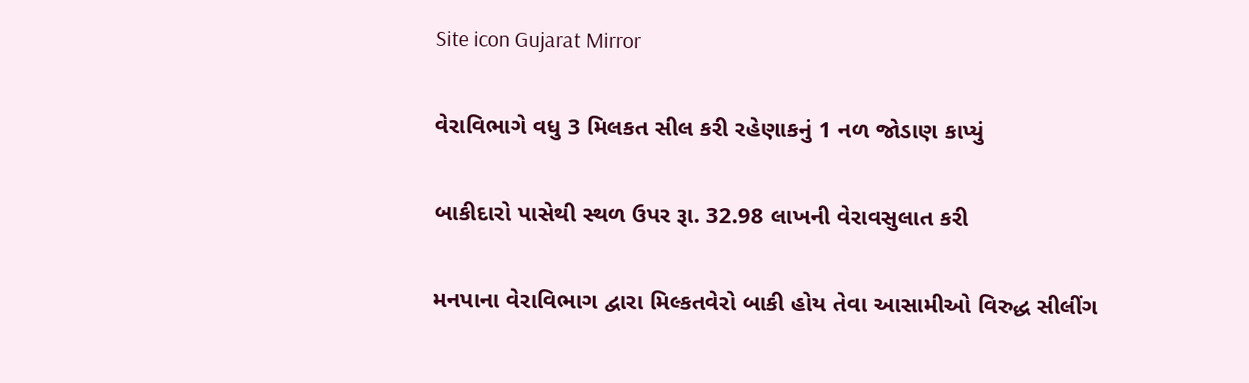Site icon Gujarat Mirror

વેરાવિભાગે વધુ 3 મિલકત સીલ કરી રહેણાકનું 1 નળ જોડાણ કાપ્યું

બાકીદારો પાસેથી સ્થળ ઉપર રૂા. 32.98 લાખની વેરાવસુલાત કરી

મનપાના વેરાવિભાગ દ્વારા મિલ્કતવેરો બાકી હોય તેવા આસામીઓ વિરુદ્ધ સીલીંગ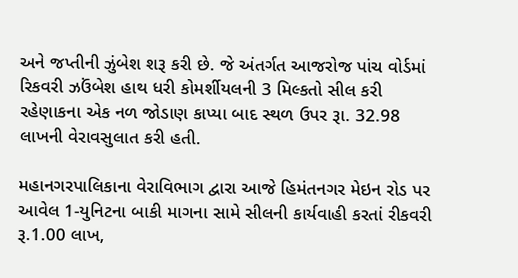અને જપ્તીની ઝુંબેશ શરૂ કરી છે. જે અંતર્ગત આજરોજ પાંચ વોર્ડમાં રિકવરી ઝઉંબેશ હાથ ધરી કોમર્શીયલની 3 મિલ્કતો સીલ કરી રહેણાકના એક નળ જોડાણ કાપ્યા બાદ સ્થળ ઉપર રૂા. 32.98 લાખની વેરાવસુલાત કરી હતી.

મહાનગરપાલિકાના વેરાવિભાગ દ્વારા આજે હિમંતનગર મેઇન રોડ પર આવેલ 1-યુનિટના બાકી માગના સામે સીલની કાર્યવાહી કરતાં રીકવરી રૂ.1.00 લાખ,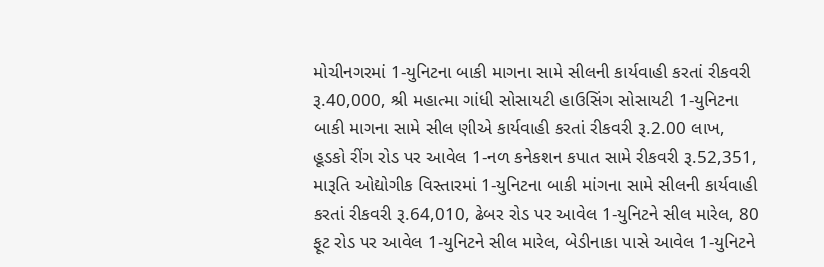મોચીનગરમાં 1-યુનિટના બાકી માગના સામે સીલની કાર્યવાહી કરતાં રીકવરી રૂ.40,000, શ્રી મહાત્મા ગાંધી સોસાયટી હાઉસિંગ સોસાયટી 1-યુનિટના બાકી માગના સામે સીલ ણીએ કાર્યવાહી કરતાં રીકવરી રૂ.2.00 લાખ, હૂડકો રીંગ રોડ પર આવેલ 1-નળ કનેકશન કપાત સામે રીકવરી રૂ.52,351, મારૂતિ ઓદ્યોગીક વિસ્તારમાં 1-યુનિટના બાકી માંગના સામે સીલની કાર્યવાહી કરતાં રીકવરી રૂ.64,010, ઢેબર રોડ પર આવેલ 1-યુનિટને સીલ મારેલ, 80 ફૂટ રોડ પર આવેલ 1-યુનિટને સીલ મારેલ, બેડીનાકા પાસે આવેલ 1-યુનિટને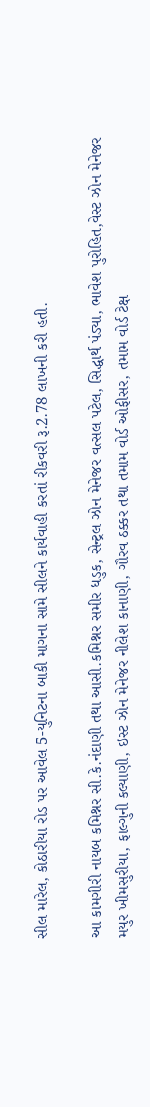સીલ મારેલ, કોઠારીયા રોડ પર આવેલ 5-યુનિટના બાકી માગના સામે સીલને કાર્યવાહી કરતાં રીકવરી રૂ.2.78 લાખની કરી હતી.

આ કામગીરી નાયબ કમિશ્નર સી.કે.નંદાણી તથા આસી.કમિશ્નર સમીર ધડુક, સેન્ટ્રલ ઝોન મેનેજર વત્સલ પટેલ, સિદ્ધાર્થ પંડ્યા, ભાવેશ પુરોહિત,વેસ્ટ ઝોન મેનેજર મયુર ખીમસુરીયા, ફાલ્ગુની કલ્યાણી, ઇસ્ટ ઝોન મેનેજર નીલેશ કાનાણી, ગૌરવ ઠક્કર તથા તમામ વોર્ડ ઓફીસર, તમામ વોર્ડ ટેક્ષ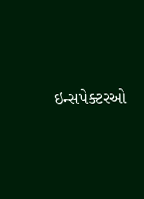ઇન્સપેક્ટરઓ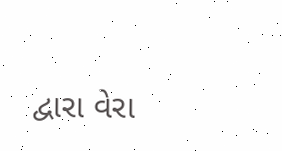દ્વારા વેરા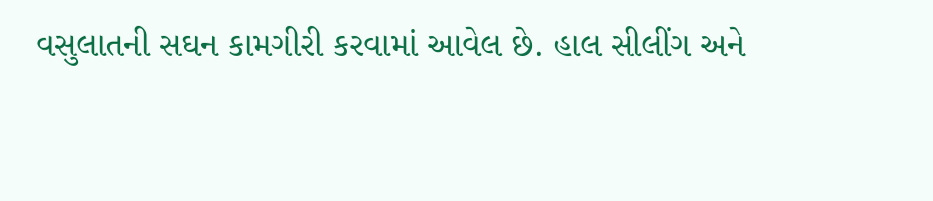વસુલાતની સઘન કામગીરી કરવામાં આવેલ છે. હાલ સીલીંગ અને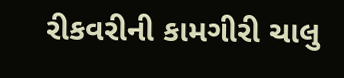રીકવરીની કામગીરી ચાલુ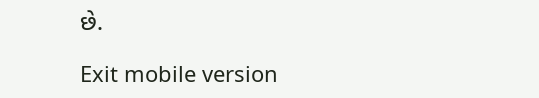છે.

Exit mobile version